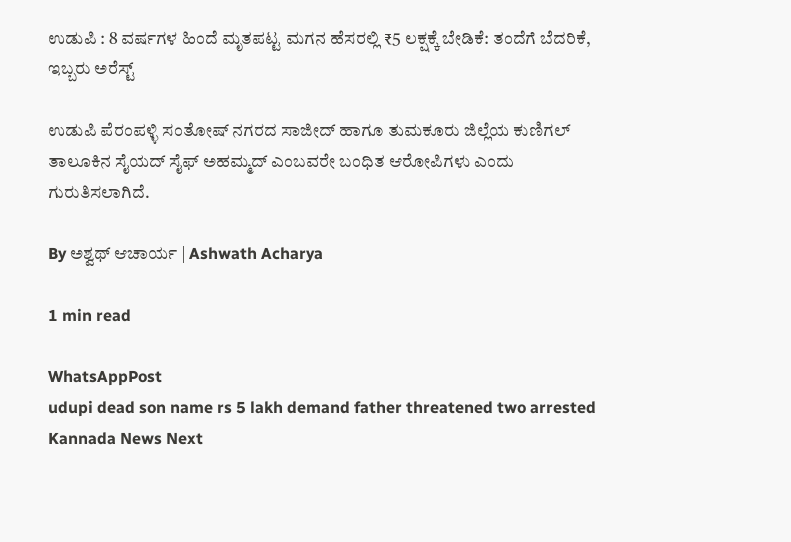ಉಡುಪಿ : 8 ವರ್ಷಗಳ ಹಿಂದೆ ಮೃತಪಟ್ಟ ಮಗನ ಹೆಸರಲ್ಲಿ ₹5 ಲಕ್ಷಕ್ಕೆ ಬೇಡಿಕೆ: ತಂದೆಗೆ ಬೆದರಿಕೆ, ಇಬ್ಬರು ಅರೆಸ್ಟ್‌

ಉಡುಪಿ ಪೆರಂಪಳ್ಳಿ ಸಂತೋಷ್ ನಗರದ ಸಾಜೀದ್ ಹಾಗೂ ತುಮಕೂರು ಜಿಲ್ಲೆಯ ಕುಣಿಗಲ್ ತಾಲೂಕಿನ ಸೈಯದ್ ಸೈಫ್ ಅಹಮ್ಮದ್ ಎಂಬವರೇ ಬಂಧಿತ ಆರೋಪಿಗಳು ಎಂದು ಗುರುತಿಸಲಾಗಿದೆ.

By ಅಶ್ವಥ್ ಆಚಾರ್ಯ | Ashwath Acharya

1 min read

WhatsAppPost
udupi dead son name rs 5 lakh demand father threatened two arrested
Kannada News Next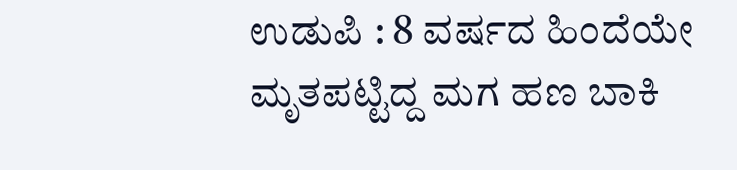ಉಡುಪಿ : 8 ವರ್ಷದ ಹಿಂದೆಯೇ ಮೃತಪಟ್ಟಿದ್ದ ಮಗ ಹಣ ಬಾಕಿ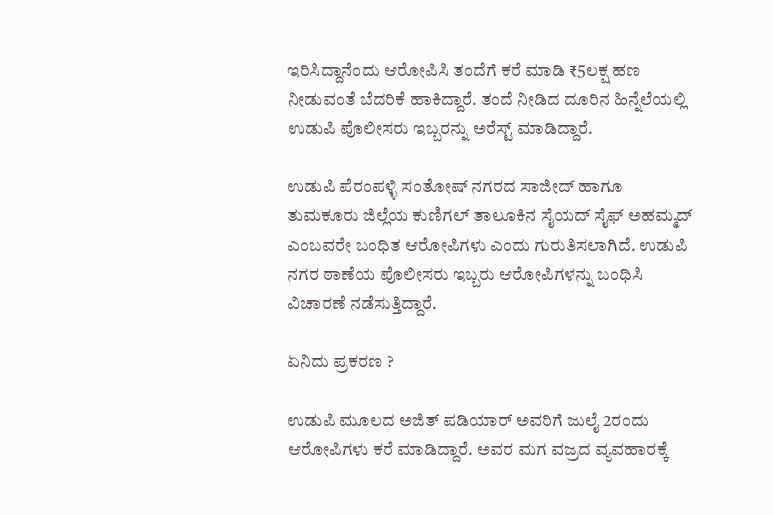ಇರಿಸಿದ್ದಾನೆಂದು ಆರೋಪಿಸಿ ತಂದೆಗೆ ಕರೆ ಮಾಡಿ ₹5ಲಕ್ಷ ಹಣ ನೀಡುವಂತೆ ಬೆದರಿಕೆ ಹಾಕಿದ್ದಾರೆ. ತಂದೆ ನೀಡಿದ ದೂರಿನ ಹಿನ್ನೆಲೆಯಲ್ಲಿ ಉಡುಪಿ ಪೊಲೀಸರು ಇಬ್ಬರನ್ನು ಅರೆಸ್ಟ್‌ ಮಾಡಿದ್ದಾರೆ.

ಉಡುಪಿ ಪೆರಂಪಳ್ಳಿ ಸಂತೋಷ್ ನಗರದ ಸಾಜೀದ್ ಹಾಗೂ ತುಮಕೂರು ಜಿಲ್ಲೆಯ ಕುಣಿಗಲ್ ತಾಲೂಕಿನ ಸೈಯದ್ ಸೈಫ್ ಅಹಮ್ಮದ್ ಎಂಬವರೇ ಬಂಧಿತ ಆರೋಪಿಗಳು ಎಂದು ಗುರುತಿಸಲಾಗಿದೆ. ಉಡುಪಿ ನಗರ ಠಾಣೆಯ ಪೊಲೀಸರು ಇಬ್ಬರು ಆರೋಪಿಗಳನ್ನು ಬಂಧಿಸಿ ವಿಚಾರಣೆ ನಡೆಸುತ್ತಿದ್ದಾರೆ.

ಏನಿದು ಪ್ರಕರಣ ?

ಉಡುಪಿ ಮೂಲದ ಅಜಿತ್ ಪಡಿಯಾರ್ ಅವರಿಗೆ ಜುಲೈ 2ರಂದು ಆರೋಪಿಗಳು ಕರೆ ಮಾಡಿದ್ದಾರೆ. ಅವರ ಮಗ ವಜ್ರದ ವ್ಯವಹಾರಕ್ಕೆ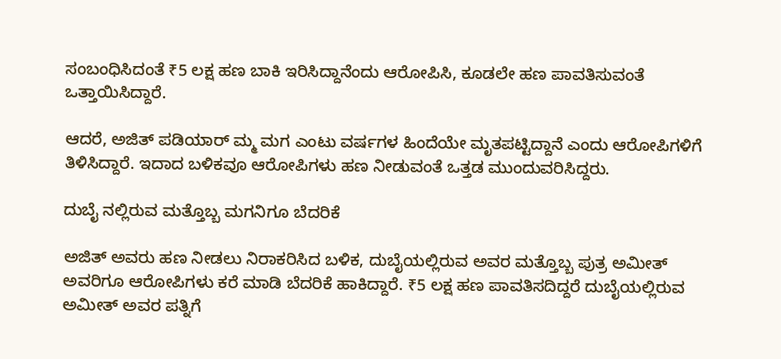ಸಂಬಂಧಿಸಿದಂತೆ ₹5 ಲಕ್ಷ ಹಣ ಬಾಕಿ ಇರಿಸಿದ್ದಾನೆಂದು ಆರೋಪಿಸಿ, ಕೂಡಲೇ ಹಣ ಪಾವತಿಸುವಂತೆ ಒತ್ತಾಯಿಸಿದ್ದಾರೆ.

ಆದರೆ, ಅಜಿತ್ ಪಡಿಯಾರ್ ಮ್ಮ ಮಗ ಎಂಟು ವರ್ಷಗಳ ಹಿಂದೆಯೇ ಮೃತಪಟ್ಟಿದ್ದಾನೆ ಎಂದು ಆರೋಪಿಗಳಿಗೆ ತಿಳಿಸಿದ್ದಾರೆ. ಇದಾದ ಬಳಿಕವೂ ಆರೋಪಿಗಳು ಹಣ ನೀಡುವಂತೆ ಒತ್ತಡ ಮುಂದುವರಿಸಿದ್ದರು.

ದುಬೈ ನಲ್ಲಿರುವ ಮತ್ತೊಬ್ಬ ಮಗನಿಗೂ ಬೆದರಿಕೆ

ಅಜಿತ್ ಅವರು ಹಣ ನೀಡಲು ನಿರಾಕರಿಸಿದ ಬಳಿಕ, ದುಬೈಯಲ್ಲಿರುವ ಅವರ ಮತ್ತೊಬ್ಬ ಪುತ್ರ ಅಮೀತ್ ಅವರಿಗೂ ಆರೋಪಿಗಳು ಕರೆ ಮಾಡಿ ಬೆದರಿಕೆ ಹಾಕಿದ್ದಾರೆ. ₹5 ಲಕ್ಷ ಹಣ ಪಾವತಿಸದಿದ್ದರೆ ದುಬೈಯಲ್ಲಿರುವ ಅಮೀತ್ ಅವರ ಪತ್ನಿಗೆ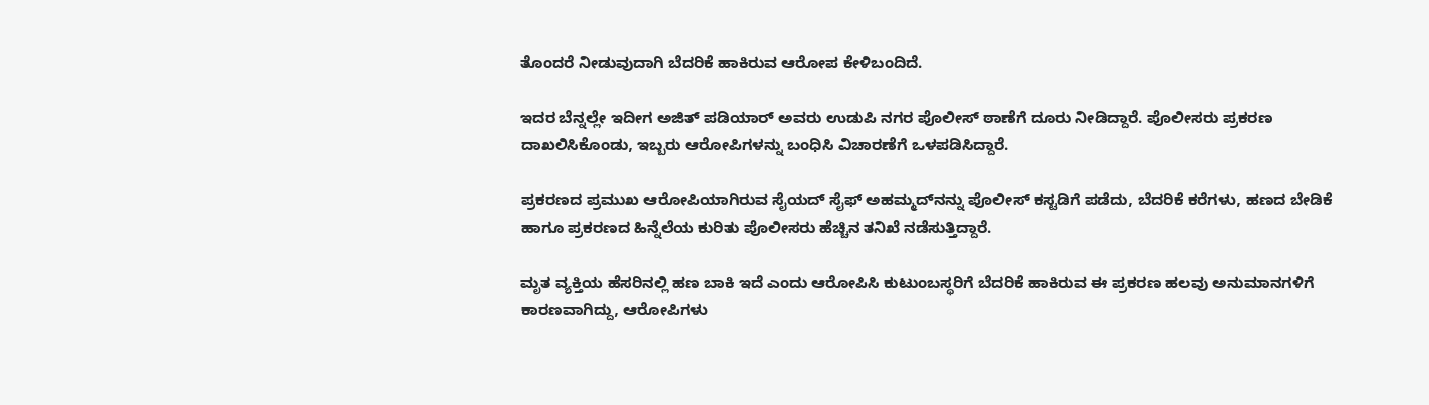ತೊಂದರೆ ನೀಡುವುದಾಗಿ ಬೆದರಿಕೆ ಹಾಕಿರುವ ಆರೋಪ ಕೇಳಿಬಂದಿದೆ.

ಇದರ ಬೆನ್ನಲ್ಲೇ ಇದೀಗ ಅಜಿತ್‌ ಪಡಿಯಾರ್‌ ಅವರು ಉಡುಪಿ ನಗರ ಪೊಲೀಸ್‌ ಠಾಣೆಗೆ ದೂರು ನೀಡಿದ್ದಾರೆ. ಪೊಲೀಸರು ಪ್ರಕರಣ ದಾಖಲಿಸಿಕೊಂಡು, ಇಬ್ಬರು ಆರೋಪಿಗಳನ್ನು ಬಂಧಿಸಿ ವಿಚಾರಣೆಗೆ ಒಳಪಡಿಸಿದ್ದಾರೆ.

ಪ್ರಕರಣದ ಪ್ರಮುಖ ಆರೋಪಿಯಾಗಿರುವ ಸೈಯದ್ ಸೈಫ್ ಅಹಮ್ಮದ್‌ನನ್ನು ಪೊಲೀಸ್ ಕಸ್ಟಡಿಗೆ ಪಡೆದು, ಬೆದರಿಕೆ ಕರೆಗಳು, ಹಣದ ಬೇಡಿಕೆ ಹಾಗೂ ಪ್ರಕರಣದ ಹಿನ್ನೆಲೆಯ ಕುರಿತು ಪೊಲೀಸರು ಹೆಚ್ಚಿನ ತನಿಖೆ ನಡೆಸುತ್ತಿದ್ದಾರೆ.

ಮೃತ ವ್ಯಕ್ತಿಯ ಹೆಸರಿನಲ್ಲಿ ಹಣ ಬಾಕಿ ಇದೆ ಎಂದು ಆರೋಪಿಸಿ ಕುಟುಂಬಸ್ಥರಿಗೆ ಬೆದರಿಕೆ ಹಾಕಿರುವ ಈ ಪ್ರಕರಣ ಹಲವು ಅನುಮಾನಗಳಿಗೆ ಕಾರಣವಾಗಿದ್ದು, ಆರೋಪಿಗಳು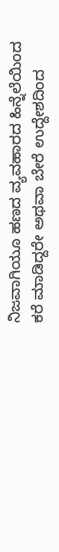ನಿಜವಾಗಿಯೂ ಹಣದ ವ್ಯವಹಾರದ ಹಿನ್ನೆಲೆಯಿಂದ ಕರೆ ಮಾಡಿದ್ದರೇ ಅಥವಾ ಬೇರೆ ಉದ್ದೇಶದಿಂದ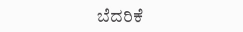ಬೆದರಿಕೆ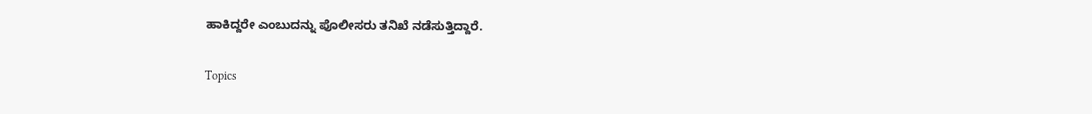ಹಾಕಿದ್ದರೇ ಎಂಬುದನ್ನು ಪೊಲೀಸರು ತನಿಖೆ ನಡೆಸುತ್ತಿದ್ದಾರೆ.

Topics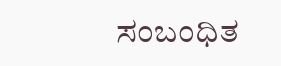ಸಂಬಂಧಿತ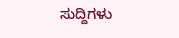ಸುದ್ದಿಗಳು